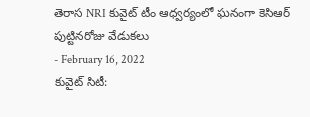తెరాస NRI కువైట్ టీం ఆధ్వర్యంలో ఘనంగా కెసిఆర్ పుట్టినరోజు వేడుకలు
- February 16, 2022
కువైట్ సిటీ: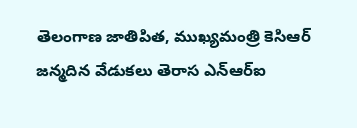తెలంగాణ జాతిపిత, ముఖ్యమంత్రి కెసిఆర్ జన్మదిన వేడుకలు తెరాస ఎన్ఆర్ఐ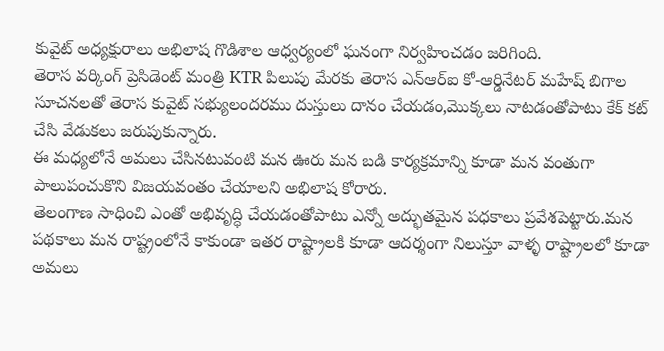కువైట్ అధ్యక్షురాలు అభిలాష గొడిశాల ఆధ్వర్యంలో ఘనంగా నిర్వహించడం జరిగింది.
తెరాస వర్కింగ్ ప్రెసిడెంట్ మంత్రి KTR పిలుపు మేరకు తెరాస ఎన్ఆర్ఐ కో-ఆర్డినేటర్ మహేష్ బిగాల సూచనలతో తెరాస కువైట్ సభ్యులందరము దుస్తులు దానం చేయడం,మొక్కలు నాటడంతోపాటు కేక్ కట్ చేసి వేడుకలు జరుపుకున్నారు.
ఈ మధ్యలోనే అమలు చేసినటువంటి మన ఊరు మన బడి కార్యక్రమాన్ని కూడా మన వంతుగా పాలుపంచుకొని విజయవంతం చేయాలని అభిలాష కోరారు.
తెలంగాణ సాధించి ఎంతో అభివృద్ధి చేయడంతోపాటు ఎన్నో అద్భుతమైన పధకాలు ప్రవేశపెట్టారు.మన పథకాలు మన రాష్ట్రంలోనే కాకుండా ఇతర రాష్ట్రాలకి కూడా ఆదర్శంగా నిలుస్తూ వాళ్ళ రాష్ట్రాలలో కూడా అమలు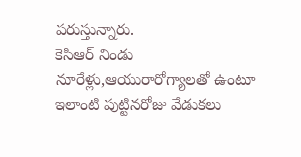పరుస్తున్నారు.
కెసిఆర్ నిండు నూరేళ్లు,ఆయురారోగ్యాలతో ఉంటూ ఇలాంటి పుట్టినరోజు వేడుకలు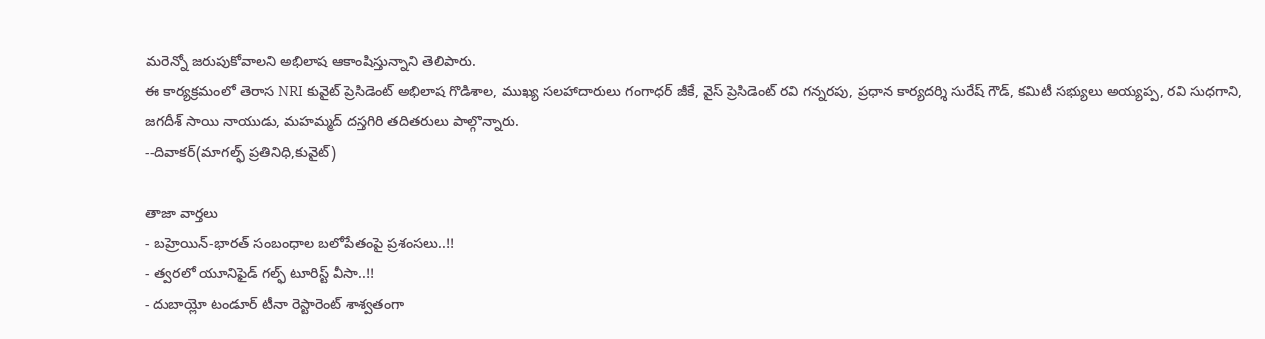మరెన్నో జరుపుకోవాలని అభిలాష ఆకాంషిస్తున్నాని తెలిపారు.
ఈ కార్యక్రమంలో తెరాస NRI కువైట్ ప్రెసిడెంట్ అభిలాష గొడిశాల, ముఖ్య సలహాదారులు గంగాధర్ జీకే, వైస్ ప్రెసిడెంట్ రవి గన్నరపు, ప్రధాన కార్యదర్శి సురేష్ గౌడ్, కమిటీ సభ్యులు అయ్యప్ప, రవి సుధగాని, జగదీశ్ సాయి నాయుడు, మహమ్మద్ దస్తగిరి తదితరులు పాల్గొన్నారు.
--దివాకర్(మాగల్ఫ్ ప్రతినిధి,కువైట్)

తాజా వార్తలు
- బహ్రెయిన్-భారత్ సంబంధాల బలోపేతంపై ప్రశంసలు..!!
- త్వరలో యూనిఫైడ్ గల్ఫ్ టూరిస్ట్ వీసా..!!
- దుబాయ్లో టండూర్ టీనా రెస్టారెంట్ శాశ్వతంగా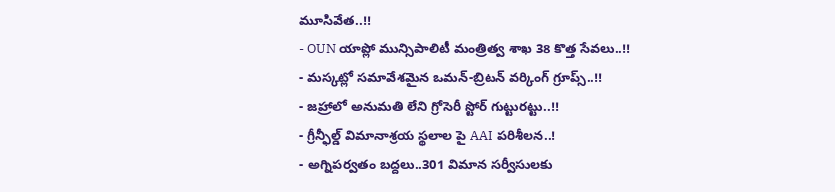మూసివేత..!!
- OUN యాప్లో మున్సిపాలిటీ మంత్రిత్వ శాఖ 38 కొత్త సేవలు..!!
- మస్కట్లో సమావేశమైన ఒమన్-బ్రిటన్ వర్కింగ్ గ్రూప్స్..!!
- జహ్రాలో అనుమతి లేని గ్రోసెరీ స్టోర్ గుట్టురట్టు..!!
- గ్రీన్ఫీల్డ్ విమానాశ్రయ స్థలాల పై AAI పరిశీలన..!
- అగ్నిపర్వతం బద్దలు..301 విమాన సర్వీసులకు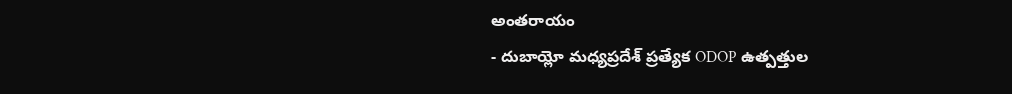అంతరాయం
- దుబాయ్లో మధ్యప్రదేశ్ ప్రత్యేక ODOP ఉత్పత్తుల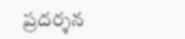ప్రదర్శన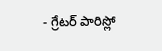- గ్రేటర్ పారిస్లో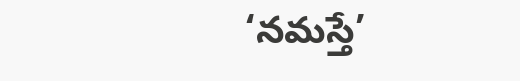‘నమస్తే’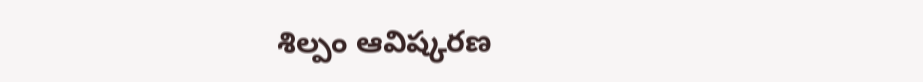శిల్పం ఆవిష్కరణ